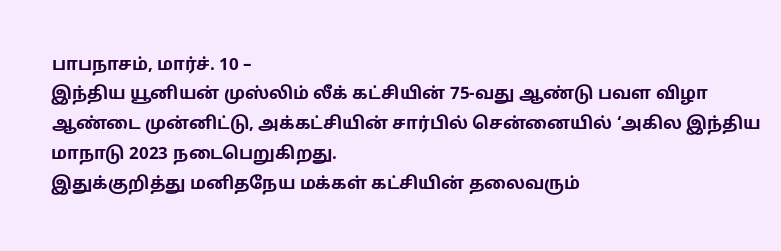பாபநாசம், மார்ச். 10 –
இந்திய யூனியன் முஸ்லிம் லீக் கட்சியின் 75-வது ஆண்டு பவள விழா ஆண்டை முன்னிட்டு, அக்கட்சியின் சார்பில் சென்னையில் ‘அகில இந்திய மாநாடு 2023 நடைபெறுகிறது.
இதுக்குறித்து மனிதநேய மக்கள் கட்சியின் தலைவரும்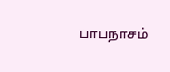பாபநாசம்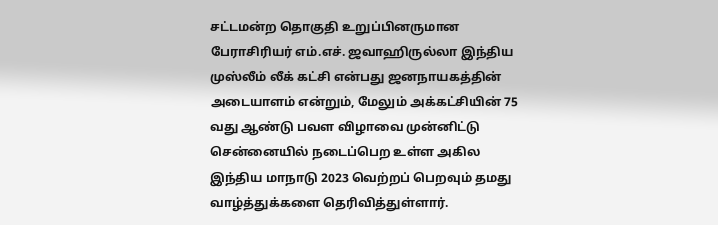சட்டமன்ற தொகுதி உறுப்பினருமான பேராசிரியர் எம்.எச். ஜவாஹிருல்லா இந்திய முஸ்லீம் லீக் கட்சி என்பது ஜனநாயகத்தின் அடையாளம் என்றும், மேலும் அக்கட்சியின் 75 வது ஆண்டு பவள விழாவை முன்னிட்டு சென்னையில் நடைப்பெற உள்ள அகில இந்திய மாநாடு 2023 வெற்றப் பெறவும் தமது வாழ்த்துக்களை தெரிவித்துள்ளார்.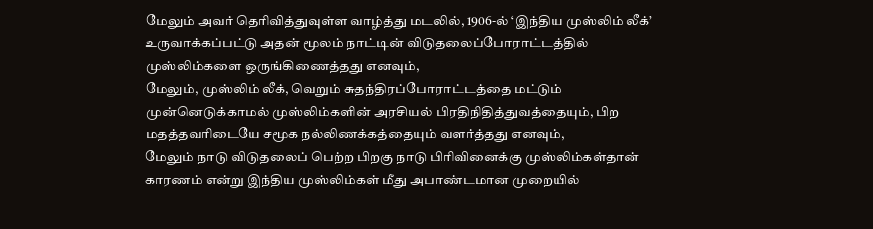மேலும் அவர் தெரிவித்துவுள்ள வாழ்த்து மடலில், 1906-ல் ‘இந்திய முஸ்லிம் லீக்’ உருவாக்கப்பட்டு அதன் மூலம் நாட்டின் விடுதலைப்போராட்டத்தில் முஸ்லிம்களை ஒருங்கிணைத்தது எனவும்,
மேலும், முஸ்லிம் லீக், வெறும் சுதந்திரப்போராட்டத்தை மட்டும் முன்னெடுக்காமல் முஸ்லிம்களின் அரசியல் பிரதிநிதித்துவத்தையும், பிற மதத்தவரிடையே சமூக நல்லிணக்கத்தையும் வளர்த்தது எனவும்,
மேலும் நாடு விடுதலைப் பெற்ற பிறகு நாடு பிரிவினைக்கு முஸ்லிம்கள்தான் காரணம் என்று இந்திய முஸ்லிம்கள் மீது அபாண்டமான முறையில்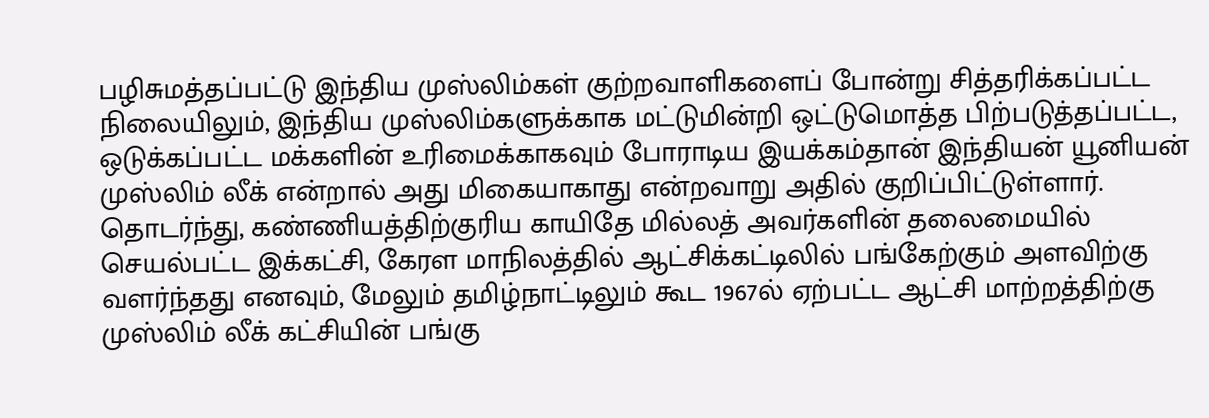பழிசுமத்தப்பட்டு இந்திய முஸ்லிம்கள் குற்றவாளிகளைப் போன்று சித்தரிக்கப்பட்ட நிலையிலும், இந்திய முஸ்லிம்களுக்காக மட்டுமின்றி ஒட்டுமொத்த பிற்படுத்தப்பட்ட, ஒடுக்கப்பட்ட மக்களின் உரிமைக்காகவும் போராடிய இயக்கம்தான் இந்தியன் யூனியன் முஸ்லிம் லீக் என்றால் அது மிகையாகாது என்றவாறு அதில் குறிப்பிட்டுள்ளார்.
தொடர்ந்து, கண்ணியத்திற்குரிய காயிதே மில்லத் அவர்களின் தலைமையில் செயல்பட்ட இக்கட்சி, கேரள மாநிலத்தில் ஆட்சிக்கட்டிலில் பங்கேற்கும் அளவிற்கு வளர்ந்தது எனவும், மேலும் தமிழ்நாட்டிலும் கூட 1967ல் ஏற்பட்ட ஆட்சி மாற்றத்திற்கு முஸ்லிம் லீக் கட்சியின் பங்கு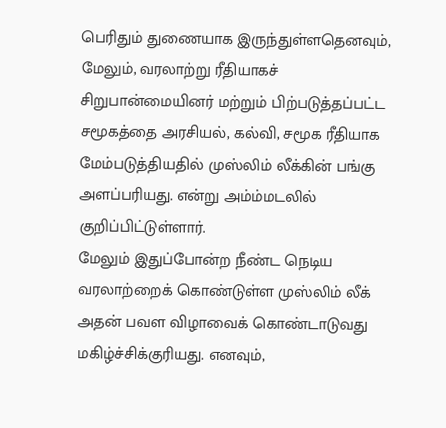பெரிதும் துணையாக இருந்துள்ளதெனவும், மேலும், வரலாற்று ரீதியாகச் சிறுபான்மையினர் மற்றும் பிற்படுத்தப்பட்ட சமூகத்தை அரசியல், கல்வி, சமூக ரீதியாக மேம்படுத்தியதில் முஸ்லிம் லீக்கின் பங்கு அளப்பரியது. என்று அம்ம்மடலில் குறிப்பிட்டுள்ளார்.
மேலும் இதுப்போன்ற நீண்ட நெடிய வரலாற்றைக் கொண்டுள்ள முஸ்லிம் லீக் அதன் பவள விழாவைக் கொண்டாடுவது மகிழ்ச்சிக்குரியது. எனவும்,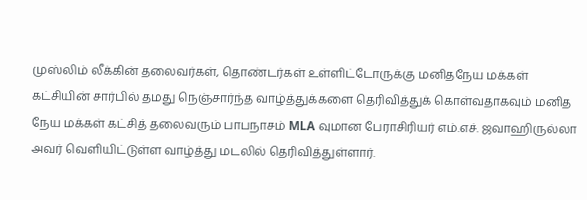முஸ்லிம் லீக்கின் தலைவர்கள், தொண்டர்கள் உள்ளிட்டோருக்கு மனிதநேய மக்கள் கட்சியின் சார்பில் தமது நெஞ்சார்ந்த வாழ்த்துக்களை தெரிவித்துக் கொள்வதாகவும் மனித நேய மக்கள் கட்சித் தலைவரும் பாபநாசம் MLA வுமான பேராசிரியர் எம்.எச். ஜவாஹிருல்லா அவர் வெளியிட்டுள்ள வாழ்த்து மடலில் தெரிவித்துள்ளார்.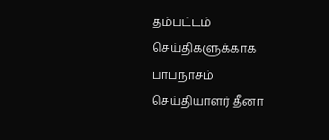தம்பட்டம் செய்திகளுக்காக பாபநாசம் செய்தியாளர் தீனா